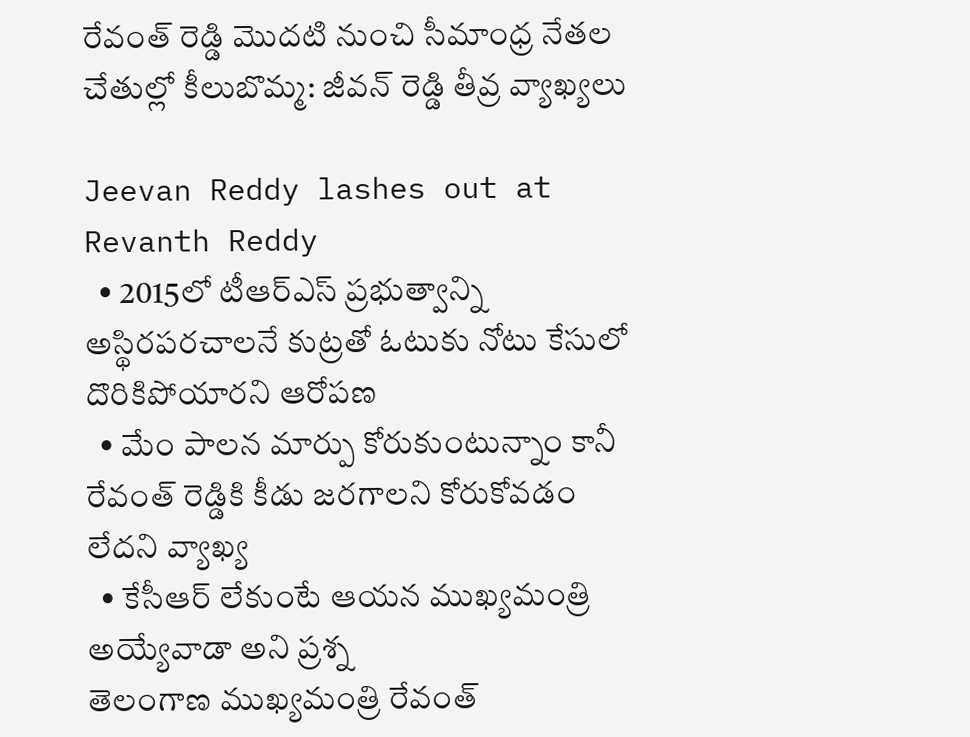రేవంత్ రెడ్డి మొదటి నుంచి సీమాంధ్ర నేతల చేతుల్లో కీలుబొమ్మ: జీవన్ రెడ్డి తీవ్ర వ్యాఖ్యలు

Jeevan Reddy lashes out at Revanth Reddy
  • 2015లో టీఆర్ఎస్ ప్రభుత్వాన్ని అస్థిరపరచాలనే కుట్రతో ఓటుకు నోటు కేసులో దొరికిపోయారని ఆరోపణ
  • మేం పాలన మార్పు కోరుకుంటున్నాం కానీ రేవంత్ రెడ్డికి కీడు జరగాలని కోరుకోవడం లేదని వ్యాఖ్య
  • కేసీఆర్ లేకుంటే ఆయన ముఖ్యమంత్రి అయ్యేవాడా అని ప్రశ్న
తెలంగాణ ముఖ్యమంత్రి రేవంత్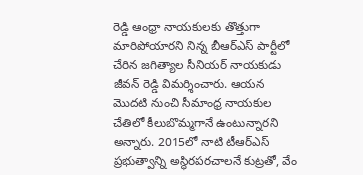రెడ్డి ఆంధ్రా నాయకులకు తొత్తుగా మారిపోయారని నిన్న బీఆర్ఎస్ పార్టీలో చేరిన జగిత్యాల సీనియర్ నాయకుడు జీవన్ రెడ్డి విమర్శించారు. ఆయన మొదటి నుంచి సీమాంధ్ర నాయకుల చేతిలో కీలుబొమ్మగానే ఉంటున్నారని అన్నారు. 2015లో నాటి టీఆర్ఎస్ ప్రభుత్వాన్ని అస్థిరపరచాలనే కుట్రతో, వేం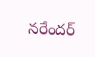నరేందర్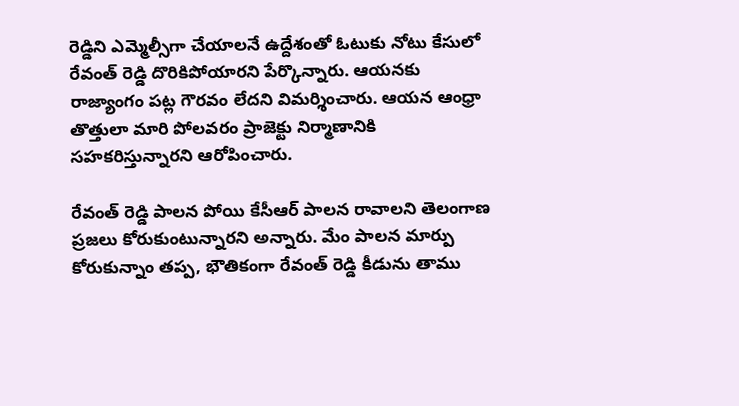రెడ్డిని ఎమ్మెల్సీగా చేయాలనే ఉద్దేశంతో ఓటుకు నోటు కేసులో రేవంత్ రెడ్డి దొరికిపోయారని పేర్కొన్నారు. ఆయనకు రాజ్యాంగం పట్ల గౌరవం లేదని విమర్శించారు. ఆయన ఆంధ్రా తొత్తులా మారి పోలవరం ప్రాజెక్టు నిర్మాణానికి సహకరిస్తున్నారని ఆరోపించారు.

రేవంత్ రెడ్డి పాలన పోయి కేసీఆర్ పాలన రావాలని తెలంగాణ ప్రజలు కోరుకుంటున్నారని అన్నారు. మేం పాలన మార్పు కోరుకున్నాం తప్ప, భౌతికంగా రేవంత్ రెడ్డి కీడును తాము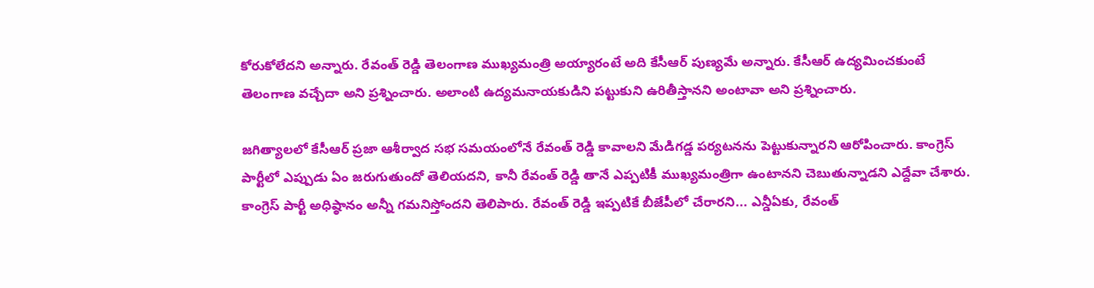కోరుకోలేదని అన్నారు. రేవంత్ రెడ్డి తెలంగాణ ముఖ్యమంత్రి అయ్యారంటే అది కేసీఆర్ పుణ్యమే అన్నారు. కేసీఆర్ ఉద్యమించకుంటే తెలంగాణ వచ్చేదా అని ప్రశ్నించారు. అలాంటి ఉద్యమనాయకుడిని పట్టుకుని ఉరితీస్తానని అంటావా అని ప్రశ్నించారు.

జగిత్యాలలో కేసీఆర్ ప్రజా ఆశీర్వాద సభ సమయంలోనే రేవంత్ రెడ్డి కావాలని మేడిగడ్డ పర్యటనను పెట్టుకున్నారని ఆరోపించారు. కాంగ్రెస్ పార్టీలో ఎప్పుడు ఏం జరుగుతుందో తెలియదని, కానీ రేవంత్ రెడ్డి తానే ఎప్పటికీ ముఖ్యమంత్రిగా ఉంటానని చెబుతున్నాడని ఎద్దేవా చేశారు. కాంగ్రెస్ పార్టీ అధిష్ఠానం అన్నీ గమనిస్తోందని తెలిపారు. రేవంత్ రెడ్డి ఇప్పటికే బీజేపీలో చేరారని... ఎన్డీఏకు, రేవంత్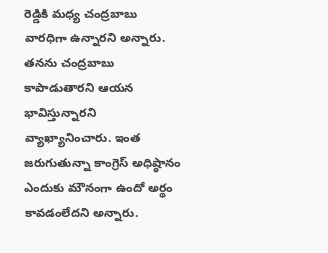రెడ్డికి మధ్య చంద్రబాబు వారధిగా ఉన్నారని అన్నారు. తనను చంద్రబాబు కాపాడుతారని ఆయన భావిస్తున్నారని వ్యాఖ్యానించారు. ఇంత జరుగుతున్నా కాంగ్రెస్ అధిష్ఠానం ఎందుకు మౌనంగా ఉందో అర్థం కావడంలేదని అన్నారు.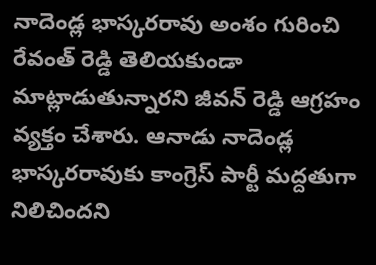నాదెండ్ల భాస్కరరావు అంశం గురించి రేవంత్ రెడ్డి తెలియకుండా మాట్లాడుతున్నారని జీవన్ రెడ్డి ఆగ్రహం వ్యక్తం చేశారు. ఆనాడు నాదెండ్ల భాస్కరరావుకు కాంగ్రెస్ పార్టీ మద్దతుగా నిలిచిందని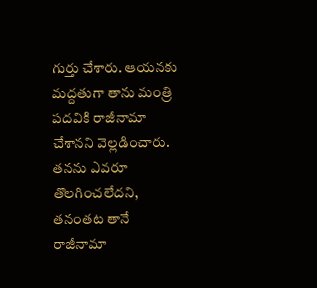గుర్తు చేశారు. ఆయనకు మద్దతుగా తాను మంత్రి పదవికి రాజీనామా చేశానని వెల్లడించారు. తనను ఎవరూ తొలగించలేదని, తనంతట తానే రాజీనామా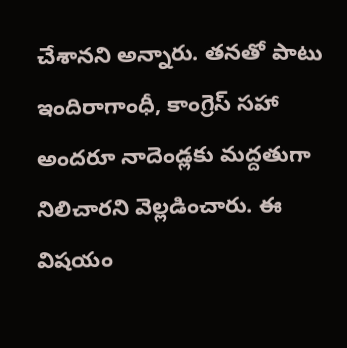చేశానని అన్నారు. తనతో పాటు ఇందిరాగాంధీ, కాంగ్రెస్ సహా అందరూ నాదెండ్లకు మద్దతుగా నిలిచారని వెల్లడించారు. ఈ విషయం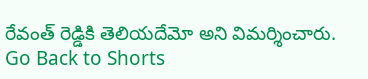రేవంత్ రెడ్డికి తెలియదేమో అని విమర్శించారు.
Go Back to Shorts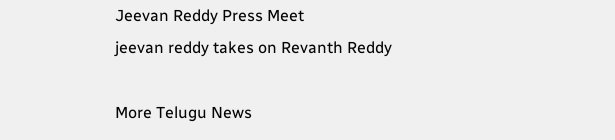Jeevan Reddy Press Meet
jeevan reddy takes on Revanth Reddy

More Telugu News